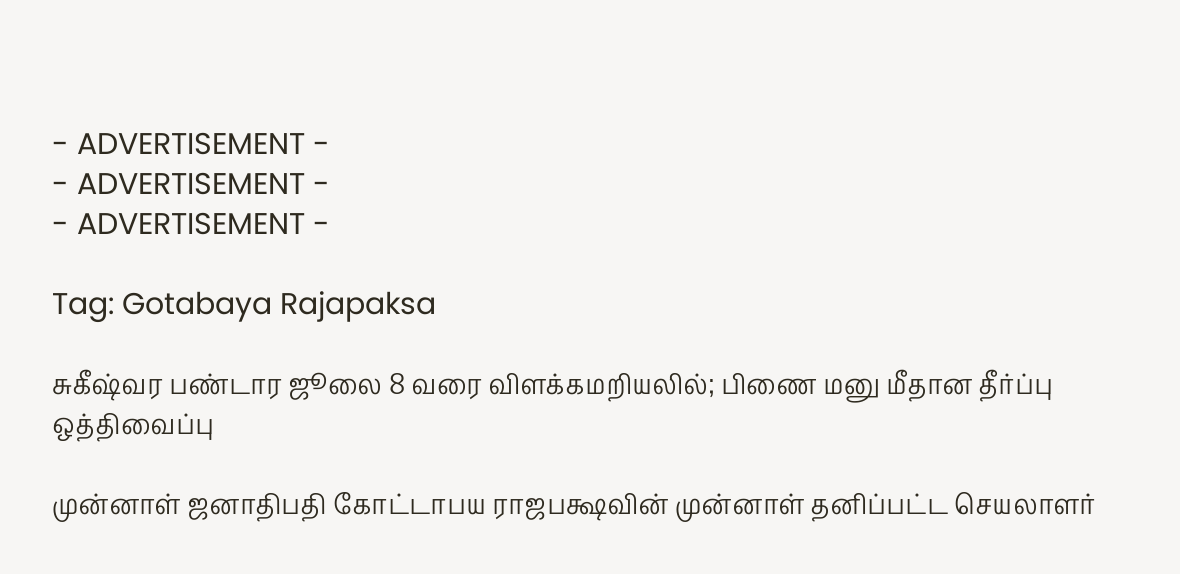- ADVERTISEMENT -
- ADVERTISEMENT -
- ADVERTISEMENT -

Tag: Gotabaya Rajapaksa

சுகீஷ்வர பண்டார ஜூலை 8 வரை விளக்கமறியலில்; பிணை மனு மீதான தீர்ப்பு ஒத்திவைப்பு

முன்னாள் ஜனாதிபதி கோட்டாபய ராஜபக்ஷவின் முன்னாள் தனிப்பட்ட செயலாளர்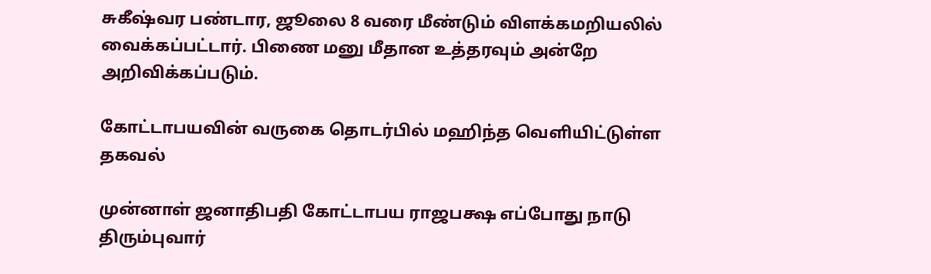சுகீஷ்வர பண்டார, ஜூலை 8 வரை மீண்டும் விளக்கமறியலில் வைக்கப்பட்டார். பிணை மனு மீதான உத்தரவும் அன்றே அறிவிக்கப்படும்.

கோட்டாபயவின் வருகை தொடர்பில் மஹிந்த வெளியிட்டுள்ள தகவல்

முன்னாள் ஜனாதிபதி கோட்டாபய ராஜபக்ஷ எப்போது நாடு திரும்புவார்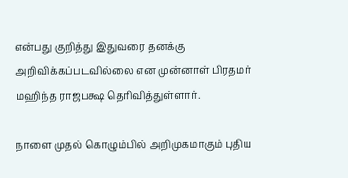என்பது குறித்து இதுவரை தனக்கு அறிவிக்கப்படவில்லை என முன்னாள் பிரதமர் மஹிந்த ராஜபக்ஷ தெரிவித்துள்ளார்.

நாளை முதல் கொழும்பில் அறிமுகமாகும் புதிய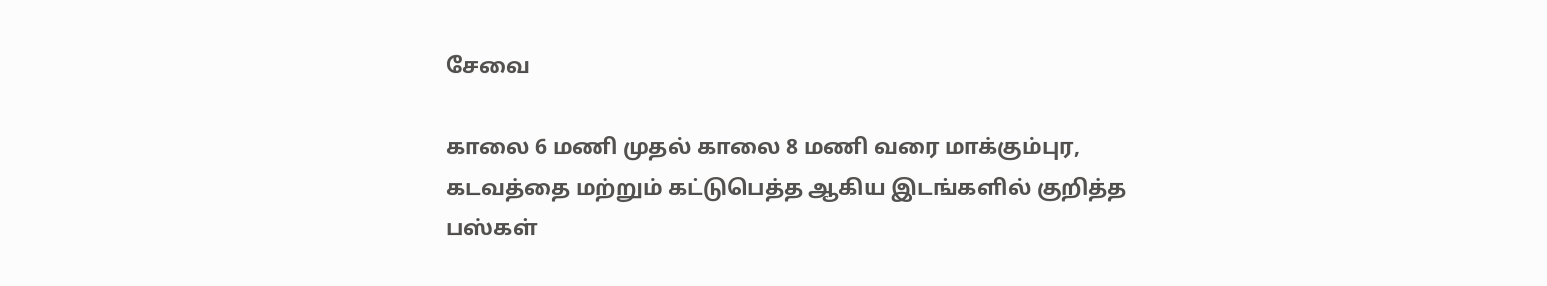சேவை

காலை 6 மணி முதல் காலை 8 மணி வரை மாக்கும்புர, கடவத்தை மற்றும் கட்டுபெத்த ஆகிய இடங்களில் குறித்த பஸ்கள்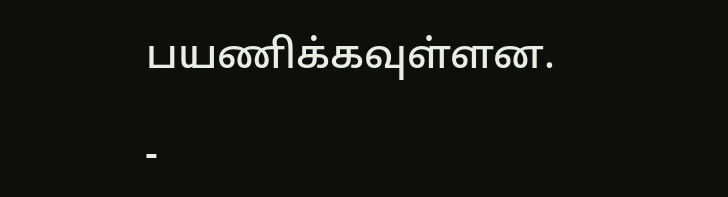பயணிக்கவுள்ளன.

-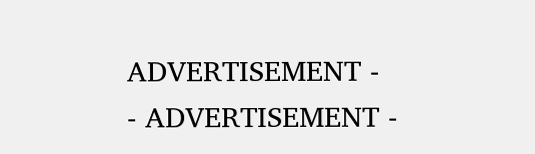ADVERTISEMENT -
- ADVERTISEMENT -